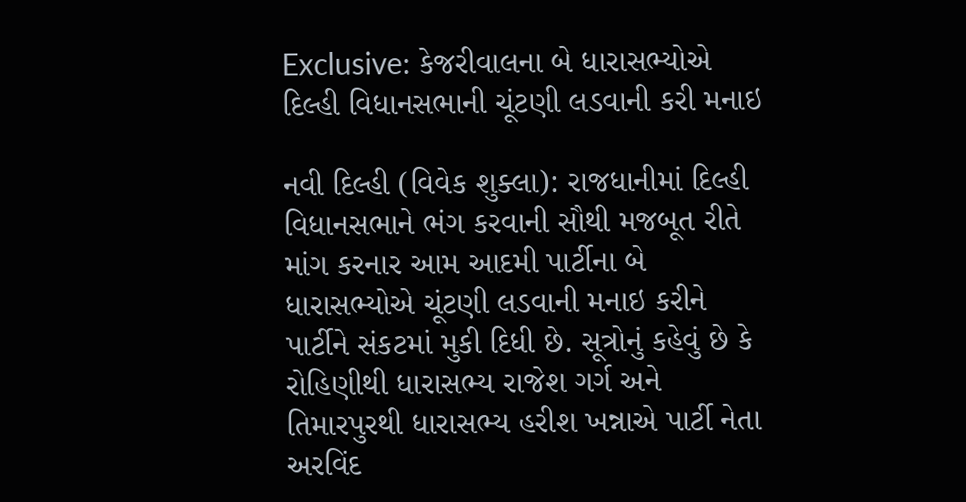Exclusive: કેજરીવાલના બે ધારાસભ્યોએ દિલ્હી વિધાનસભાની ચૂંટણી લડવાની કરી મનાઇ

નવી દિલ્હી (વિવેક શુક્લા): રાજધાનીમાં દિલ્હી વિધાનસભાને ભંગ કરવાની સૌથી મજબૂત રીતે માંગ કરનાર આમ આદમી પાર્ટીના બે ધારાસભ્યોએ ચૂંટણી લડવાની મનાઇ કરીને પાર્ટીને સંકટમાં મુકી દિધી છે. સૂત્રોનું કહેવું છે કે રોહિણીથી ધારાસભ્ય રાજેશ ગર્ગ અને તિમારપુરથી ધારાસભ્ય હરીશ ખન્નાએ પાર્ટી નેતા અરવિંદ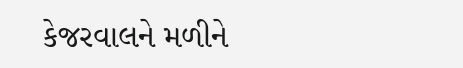કેજરવાલને મળીને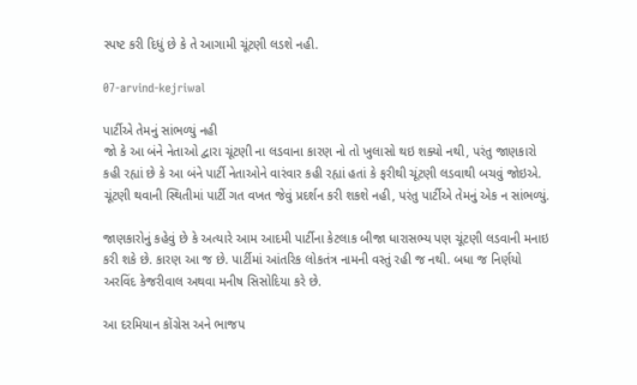સ્પષ્ટ કરી દિધું છે કે તે આગામી ચૂંટણી લડશે નહી.

07-arvind-kejriwal

પાર્ટીએ તેમનું સાંભળ્યું નહી
જો કે આ બંને નેતાઓ દ્વારા ચૂંટણી ના લડવાના કારણ નો તો ખુલાસો થઇ શક્યો નથી, પરંતુ જાણકારો કહી રહ્યાં છે કે આ બંને પાર્ટી નેતાઓને વારંવાર કહી રહ્યાં હતાં કે ફરીથી ચૂંટણી લડવાથી બચવું જોઇએ. ચૂંટણી થવાની સ્થિતીમાં પાર્ટી ગત વખત જેવું પ્રદર્શન કરી શકશે નહી, પરંતુ પાર્ટીએ તેમનું એક ન સાંભળ્યું.

જાણકારોનું કહેવું છે કે અત્યારે આમ આદમી પાર્ટીના કેટલાક બીજા ધારાસભ્ય પણ ચૂંટણી લડવાની મનાઇ કરી શકે છે. કારણ આ જ છે. પાર્ટીમાં આંતરિક લોકતંત્ર નામની વસ્તું રહી જ નથી. બધા જ નિર્ણયો અરવિંદ કેજરીવાલ અથવા મનીષ સિસોદિયા કરે છે.

આ દરમિયાન કોંગ્રેસ અને ભાજપ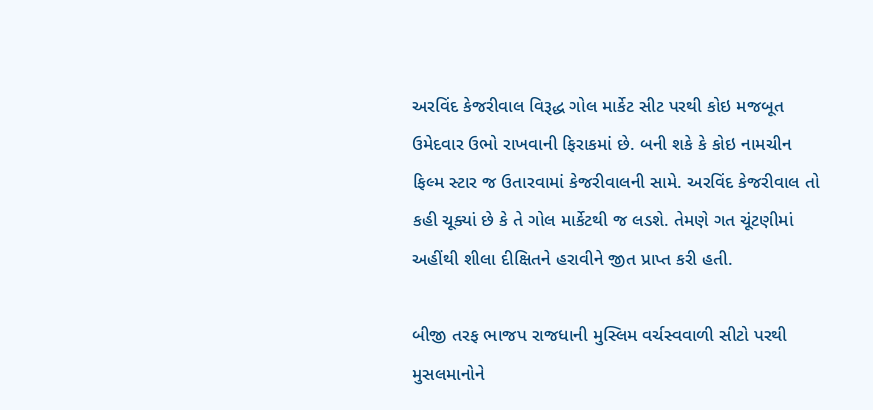અરવિંદ કેજરીવાલ વિરૂદ્ધ ગોલ માર્કેટ સીટ પરથી કોઇ મજબૂત ઉમેદવાર ઉભો રાખવાની ફિરાકમાં છે. બની શકે કે કોઇ નામચીન ફિલ્મ સ્ટાર જ ઉતારવામાં કેજરીવાલની સામે. અરવિંદ કેજરીવાલ તો કહી ચૂક્યાં છે કે તે ગોલ માર્કેટથી જ લડશે. તેમણે ગત ચૂંટણીમાં અહીંથી શીલા દીક્ષિતને હરાવીને જીત પ્રાપ્ત કરી હતી.

બીજી તરફ ભાજપ રાજધાની મુસ્લિમ વર્ચસ્વવાળી સીટો પરથી મુસલમાનોને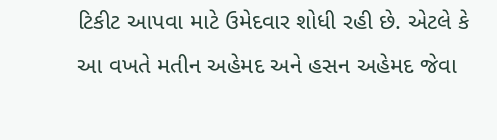ટિકીટ આપવા માટે ઉમેદવાર શોધી રહી છે. એટલે કે આ વખતે મતીન અહેમદ અને હસન અહેમદ જેવા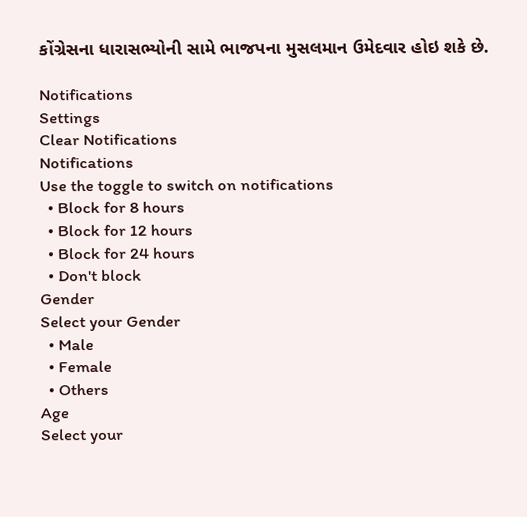કોંગ્રેસના ધારાસભ્યોની સામે ભાજપના મુસલમાન ઉમેદવાર હોઇ શકે છે.

Notifications
Settings
Clear Notifications
Notifications
Use the toggle to switch on notifications
  • Block for 8 hours
  • Block for 12 hours
  • Block for 24 hours
  • Don't block
Gender
Select your Gender
  • Male
  • Female
  • Others
Age
Select your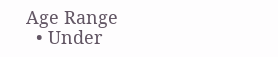Age Range
  • Under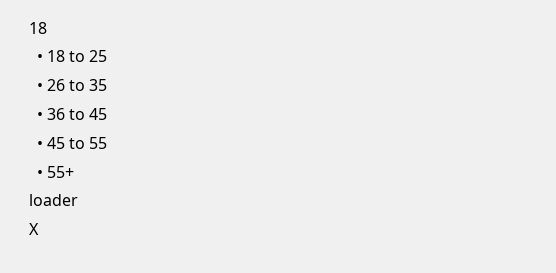18
  • 18 to 25
  • 26 to 35
  • 36 to 45
  • 45 to 55
  • 55+
loader
X